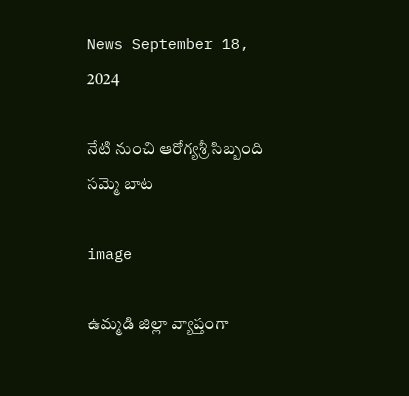News September 18, 2024

నేటి నుంచి ఆరోగ్యశ్రీ సిబ్బంది సమ్మె బాట

image

ఉమ్మడి జిల్లా వ్యాప్తంగా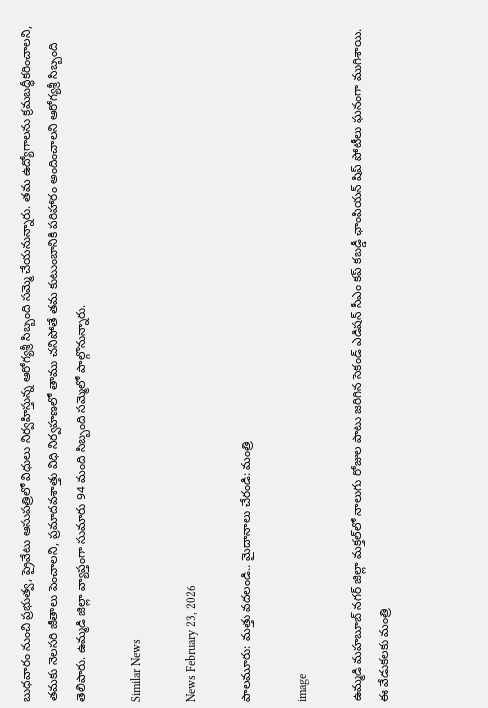బుధవారం నుంచి ప్రభుత్వ, ప్రైవేటు ఆసుపత్రిలో విధులు నిర్వహిస్తున్న ఆరోగ్యశ్రీ సిబ్బంది సమ్మె చేయనున్నారు. తమ ఉద్యోగాలను క్రమబద్ధీకరించాలని, తమకు నెలసరి జీతాలు పెంచాలని, ప్రమాదవశాత్తు విధి నిర్వహణలో తాము చనిపోతే తమ కుటుంబానికి పరిహారం అందించాలని ఆరోగ్యశ్రీ సిబ్బంది తెలిపారు. ఉమ్మడి జిల్లా వ్యాప్తంగా సుమారు 94 మంది సిబ్బంది సమ్మెలో పాల్గొనున్నారు.

Similar News

News February 23, 2026

పాలమూరు: మత్తు వదలండి.. మైదానాలు చేరండి: మంత్రి

image

ఉమ్మడి మహబూబ్ నగర్ జిల్లా మక్తల్‌లో నాలుగు రోజుల పాటు జరిగిన సెకండ్ ఎడిషన్ సీఎం కప్ కబడ్డీ ఛాంపియన్ షిప్ పోటీలు ఘనంగా ముగిశాయి. ఈ వేడుకలకు మంత్రి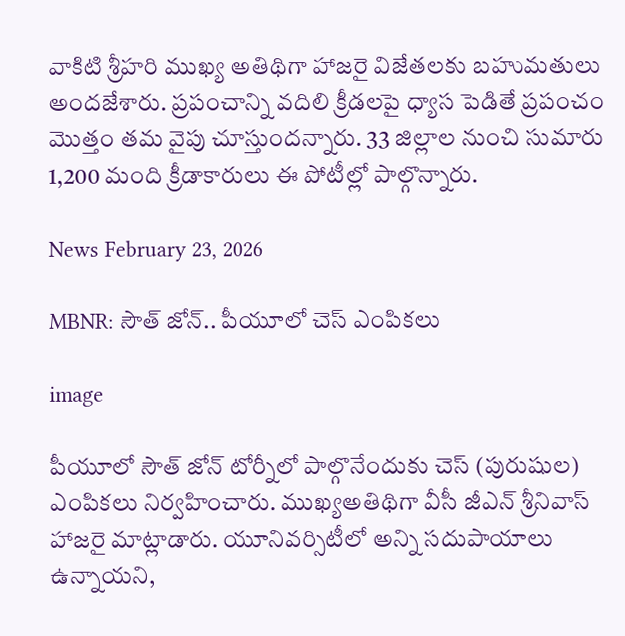వాకిటి శ్రీహరి ముఖ్య అతిథిగా హాజరై విజేతలకు బహుమతులు అందజేశారు. ప్రపంచాన్ని వదిలి క్రీడలపై ధ్యాస పెడితే ప్రపంచం మొత్తం తమ వైపు చూస్తుందన్నారు. 33 జిల్లాల నుంచి సుమారు 1,200 మంది క్రీడాకారులు ఈ పోటీల్లో పాల్గొన్నారు.

News February 23, 2026

MBNR: సౌత్ జోన్.. పీయూలో చెస్ ఎంపికలు

image

పీయూలో సౌత్ జోన్ టోర్నీలో పాల్గొనేందుకు చెస్ (పురుషుల) ఎంపికలు నిర్వహించారు. ముఖ్యఅతిథిగా వీసీ జీఎన్ శ్రీనివాస్ హాజరై మాట్లాడారు. యూనివర్సిటీలో అన్ని సదుపాయాలు ఉన్నాయని,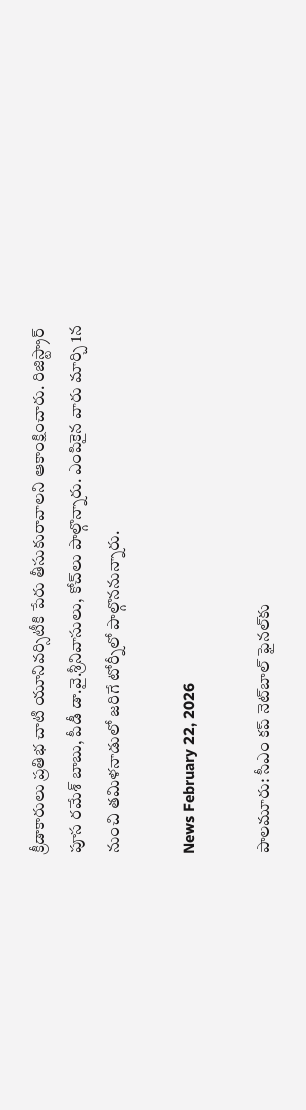క్రీడాకారులు ప్రతిభ చాటి యూనివర్సిటీకి పేరు తీసుకురావాలని ఆకాంక్షించారు. రిజిస్ట్రార్ పూస రమేశ్ బాబు, పీడీ డా.వై.శ్రీనివాసులు, కోచ్‌లు పాల్గొన్నారు. ఎంపికైన వారు మార్చి 1న నుంచి తమిళనాడులో జరిగే టోర్నీలో పాల్గొననున్నారు.

News February 22, 2026

పాలమూరు: సీఎం కప్ నెట్‌బాల్ ఫైనల్‌కు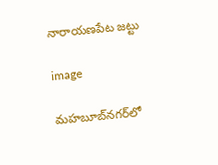నారాయణపేట జట్టు

image

మహబూబ్‌నగర్‌లో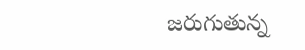జరుగుతున్న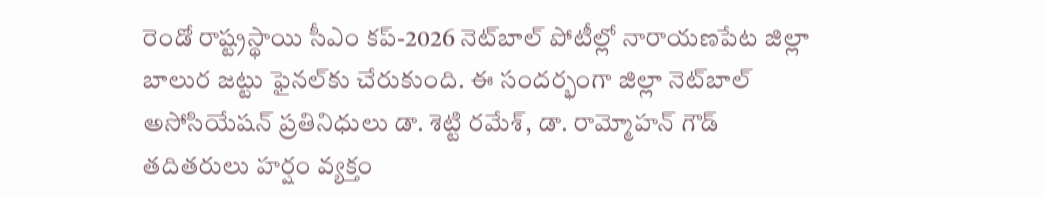రెండో రాష్ట్రస్థాయి సీఎం కప్-2026 నెట్‌బాల్ పోటీల్లో నారాయణపేట జిల్లా బాలుర జట్టు ఫైనల్‌కు చేరుకుంది. ఈ సందర్భంగా జిల్లా నెట్‌బాల్ అసోసియేషన్ ప్రతినిధులు డా. శెట్టి రమేశ్, డా. రామ్మోహన్ గౌడ్ తదితరులు హర్షం వ్యక్తం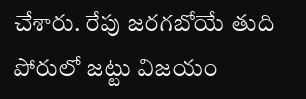చేశారు. రేపు జరగబోయే తుది పోరులో జట్టు విజయం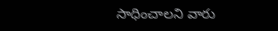సాధించాలని వారు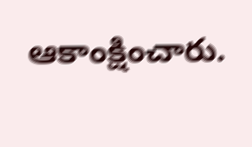ఆకాంక్షించారు.